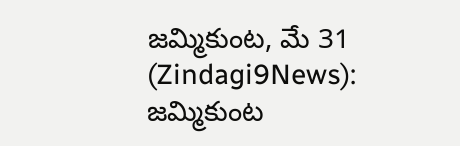జమ్మికుంట, మే 31 (Zindagi9News):
జమ్మికుంట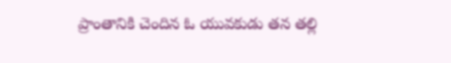ప్రాంతానికి చెందిన ఓ యువకుడు తన తల్లి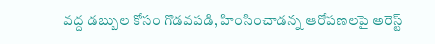వద్ద డబ్బుల కోసం గొడవపడి, హింసించాడన్న ఆరోపణలపై అరెస్ట్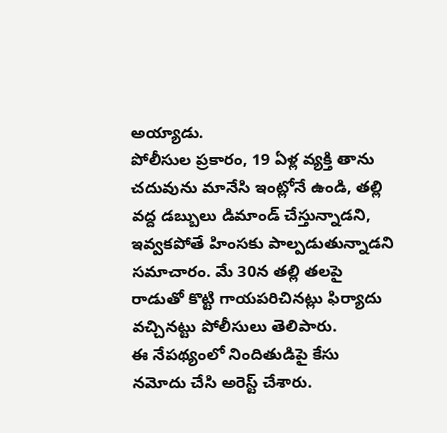అయ్యాడు.
పోలీసుల ప్రకారం, 19 ఏళ్ల వ్యక్తి తాను చదువును మానేసి ఇంట్లోనే ఉండి, తల్లి వద్ద డబ్బులు డిమాండ్ చేస్తున్నాడని, ఇవ్వకపోతే హింసకు పాల్పడుతున్నాడని సమాచారం. మే 30న తల్లి తలపై రాడుతో కొట్టి గాయపరిచినట్లు ఫిర్యాదు వచ్చినట్టు పోలీసులు తెలిపారు.
ఈ నేపథ్యంలో నిందితుడిపై కేసు నమోదు చేసి అరెస్ట్ చేశారు.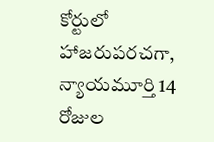కోర్టులో హాజరుపరచగా, న్యాయమూర్తి 14 రోజుల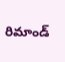రిమాండ్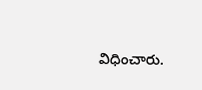విధించారు.